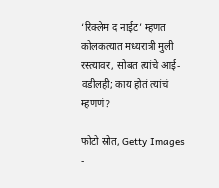‘रिक्लेम द नाईट’ म्हणत कोलकत्यात मध्यरात्री मुली रस्त्यावर, सोबत त्यांचे आई-वडीलही; काय होतं त्यांचं म्हणणं?

फोटो स्रोत, Getty Images
-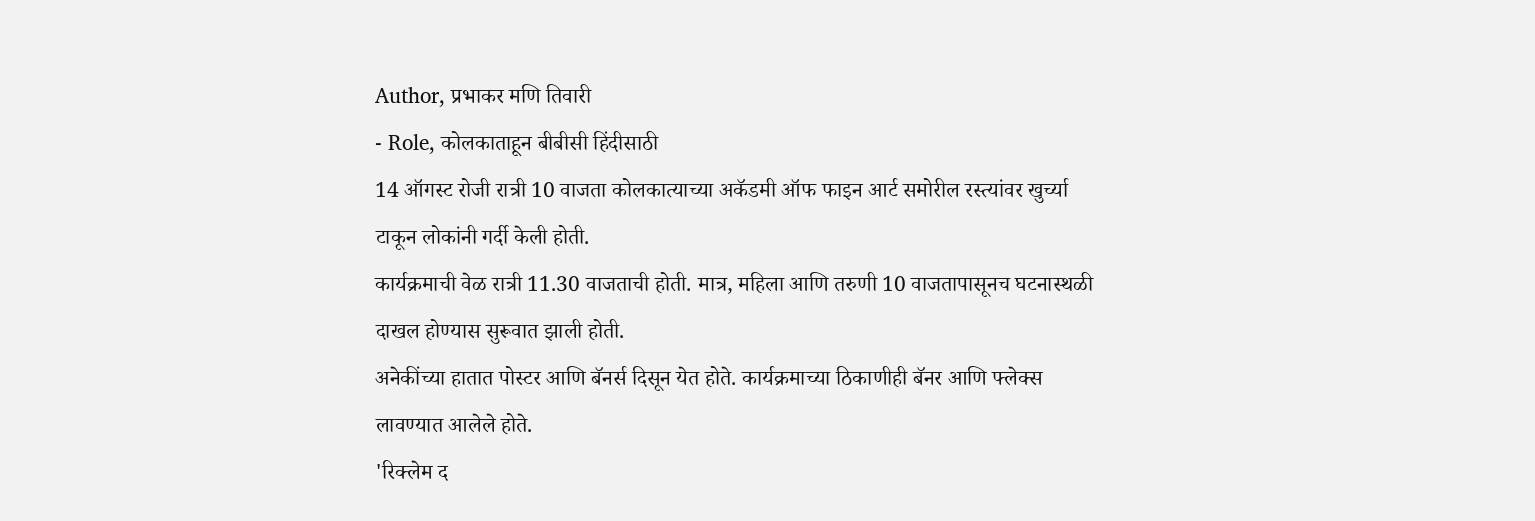Author, प्रभाकर मणि तिवारी
- Role, कोलकाताहून बीबीसी हिंदीसाठी
14 ऑगस्ट रोजी रात्री 10 वाजता कोलकात्याच्या अकॅडमी ऑफ फाइन आर्ट समोरील रस्त्यांवर खुर्च्या टाकून लोकांनी गर्दी केली होती.
कार्यक्रमाची वेळ रात्री 11.30 वाजताची होती. मात्र, महिला आणि तरुणी 10 वाजतापासूनच घटनास्थळी दाखल होण्यास सुरूवात झाली होती.
अनेकींच्या हातात पोस्टर आणि बॅनर्स दिसून येत होते. कार्यक्रमाच्या ठिकाणीही बॅनर आणि फ्लेक्स लावण्यात आलेले होते.
'रिक्लेम द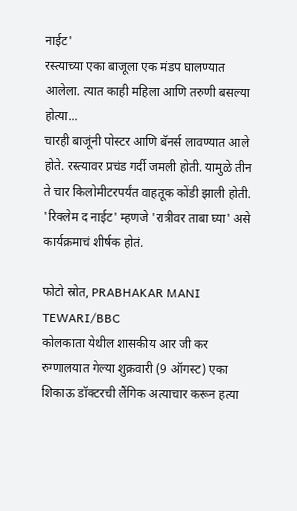नाईट'
रस्त्याच्या एका बाजूला एक मंडप घालण्यात आलेला. त्यात काही महिला आणि तरुणी बसल्या होत्या...
चारही बाजूंनी पोस्टर आणि बॅनर्स लावण्यात आले होते. रस्त्यावर प्रचंड गर्दी जमली होती. यामुळे तीन ते चार किलोमीटरपर्यंत वाहतूक कोंडी झाली होती.
'रिक्लेम द नाईट' म्हणजे 'रात्रीवर ताबा घ्या' असे कार्यक्रमाचं शीर्षक होतं.

फोटो स्रोत, PRABHAKAR MANI TEWARI/BBC
कोलकाता येथील शासकीय आर जी कर रुग्णालयात गेल्या शुक्रवारी (9 ऑगस्ट) एका शिकाऊ डॉक्टरची लैंगिक अत्याचार करून हत्या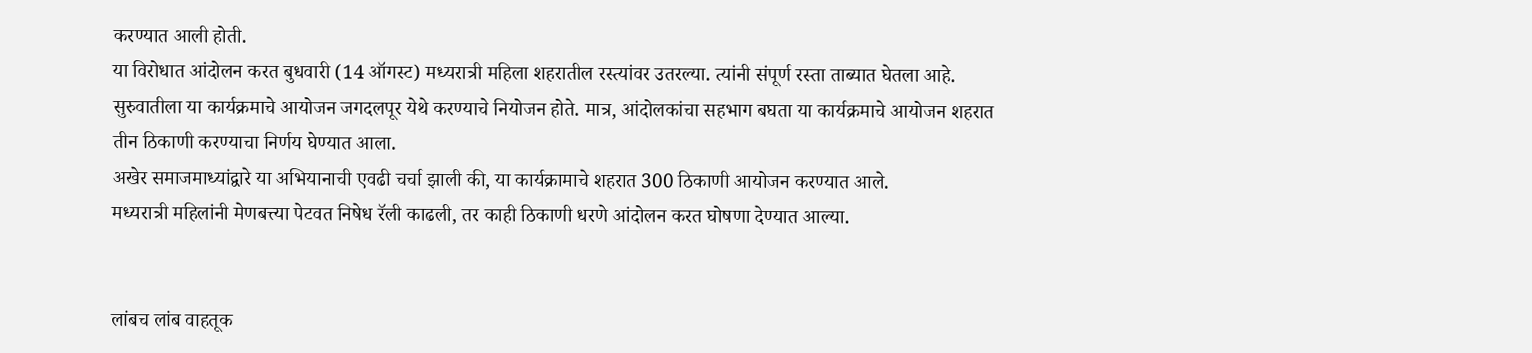करण्यात आली होती.
या विरोधात आंदोलन करत बुधवारी (14 ऑगस्ट) मध्यरात्री महिला शहरातील रस्त्यांवर उतरल्या. त्यांनी संपूर्ण रस्ता ताब्यात घेतला आहे.
सुरुवातीला या कार्यक्रमाचे आयोजन जगदलपूर येथे करण्याचे नियोजन होते. मात्र, आंदोलकांचा सहभाग बघता या कार्यक्रमाचे आयोजन शहरात तीन ठिकाणी करण्याचा निर्णय घेण्यात आला.
अखेर समाजमाध्यांद्वारे या अभियानाची एवढी चर्चा झाली की, या कार्यक्रामाचे शहरात 300 ठिकाणी आयोजन करण्यात आले.
मध्यरात्री महिलांनी मेणबत्त्या पेटवत निषेध रॅली काढली, तर काही ठिकाणी धरणे आंदोलन करत घोषणा देण्यात आल्या.


लांबच लांब वाहतूक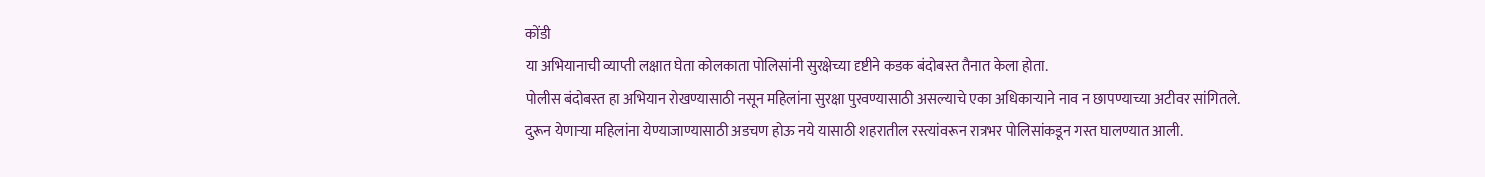कोंडी
या अभियानाची व्याप्ती लक्षात घेता कोलकाता पोलिसांनी सुरक्षेच्या दृष्टीने कडक बंदोबस्त तैनात केला होता.
पोलीस बंदोबस्त हा अभियान रोखण्यासाठी नसून महिलांना सुरक्षा पुरवण्यासाठी असल्याचे एका अधिकाऱ्याने नाव न छापण्याच्या अटीवर सांगितले.
दुरून येणाऱ्या महिलांना येण्याजाण्यासाठी अडचण होऊ नये यासाठी शहरातील रस्त्यांवरून रात्रभर पोलिसांकडून गस्त घालण्यात आली.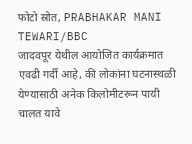फोटो स्रोत, PRABHAKAR MANI TEWARI/BBC
जादवपूर येथील आयोजित कार्यक्रमात एवढी गर्दी आहे, की लोकांना घटनास्थळी येण्यासाठी अनेक किलोमीटरून पायी चालत यावे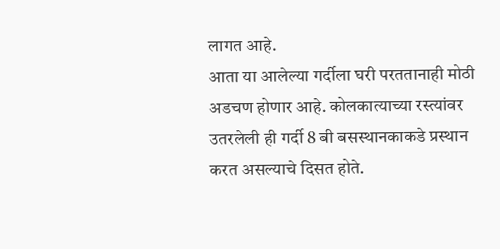लागत आहे.
आता या आलेल्या गर्दीला घरी परततानाही मोठी अडचण होणार आहे. कोलकात्याच्या रस्त्यांवर उतरलेली ही गर्दी 8 बी बसस्थानकाकडे प्रस्थान करत असल्याचे दिसत होते.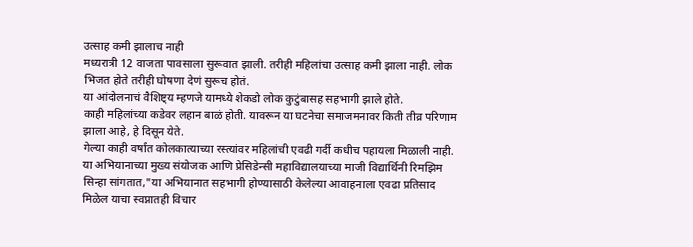उत्साह कमी झालाच नाही
मध्यरात्री 12 वाजता पावसाला सुरूवात झाली. तरीही महिलांचा उत्साह कमी झाला नाही. लोक भिजत होते तरीही घोषणा देणं सुरूच होतं.
या आंदोलनाचं वैशिष्ट्य म्हणजे यामध्ये शेकडो लोक कुटुंबासह सहभागी झाले होते.
काही महिलांच्या कडेवर लहान बाळं होती. यावरून या घटनेचा समाजमनावर किती तीव्र परिणाम झाला आहे, हे दिसून येते.
गेल्या काही वर्षांत कोलकात्याच्या रस्त्यांवर महिलांची एवढी गर्दी कधीच पहायला मिळाली नाही.
या अभियानाच्या मुख्य संयोजक आणि प्रेसिडेन्सी महाविद्यालयाच्या माजी विद्यार्थिनी रिमझिम सिन्हा सांगतात,"या अभियानात सहभागी होण्यासाठी केलेल्या आवाहनाला एवढा प्रतिसाद मिळेल याचा स्वप्नातही विचार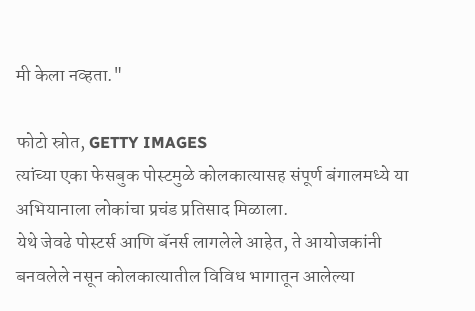मी केला नव्हता."

फोटो स्रोत, GETTY IMAGES
त्यांच्या एका फेसबुक पोस्टमुळे कोलकात्यासह संपूर्ण बंगालमध्ये या अभियानाला लोकांचा प्रचंड प्रतिसाद मिळाला.
येथे जेवढे पोस्टर्स आणि बॅनर्स लागलेले आहेत, ते आयोजकांनी बनवलेले नसून कोलकात्यातील विविध भागातून आलेल्या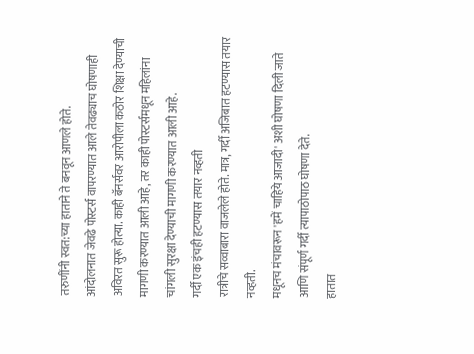तरुणींनी स्वत:च्या हाताने ते बनवून आणले होते.
आंदोलनात जेवढे पोस्टर्स वापरण्यात आले तेवढ्याच घोषणाही अविरत सुरू होत्या. काही बॅनर्सवर आरोपीला कठोर शिक्षा देण्याची मागणी करण्यात आली आहे, तर काही पोस्टर्समधून महिलांना चांगली सुरक्षा देण्याची मागणी करण्यात आली आहे.
गर्दी एक इंचही हटण्यास तयार नव्हती
रात्रीचे सव्वाबारा वाजलेले होते. मात्र, गर्दी अजिबात हटण्यास तयार नव्हती.
मधूनच मंचावरून 'हमें चाहिये आजादी' अशी घोषणा दिली जाते आणि संपूर्ण गर्दी त्यापाठोपाठ घोषणा देते.
हातात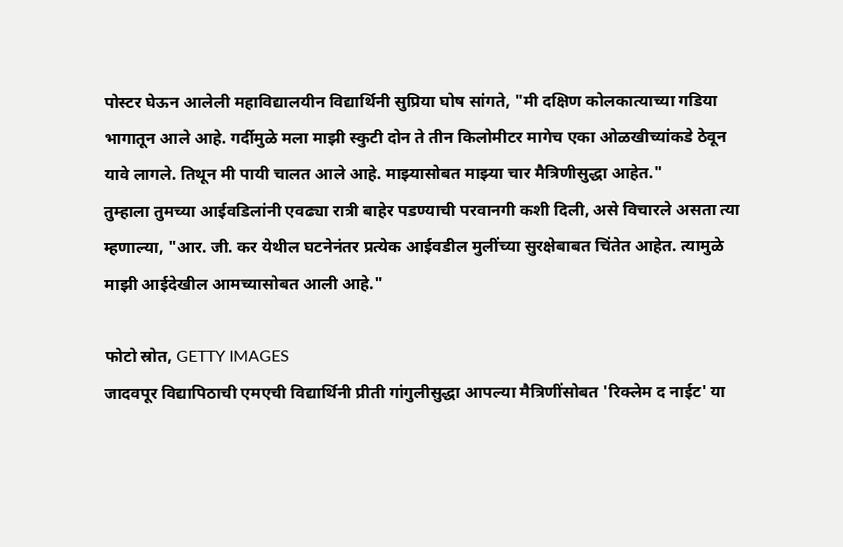पोस्टर घेऊन आलेली महाविद्यालयीन विद्यार्थिनी सुप्रिया घोष सांगते, "मी दक्षिण कोलकात्याच्या गडिया भागातून आले आहे. गर्दीमुळे मला माझी स्कुटी दोन ते तीन किलोमीटर मागेच एका ओळखीच्यांकडे ठेवून यावे लागले. तिथून मी पायी चालत आले आहे. माझ्यासोबत माझ्या चार मैत्रिणीसुद्धा आहेत."
तुम्हाला तुमच्या आईवडिलांनी एवढ्या रात्री बाहेर पडण्याची परवानगी कशी दिली, असे विचारले असता त्या म्हणाल्या, "आर. जी. कर येथील घटनेनंतर प्रत्येक आईवडील मुलींच्या सुरक्षेबाबत चिंतेत आहेत. त्यामुळे माझी आईदेखील आमच्यासोबत आली आहे."

फोटो स्रोत, GETTY IMAGES
जादवपूर विद्यापिठाची एमएची विद्यार्थिनी प्रीती गांगुलीसुद्धा आपल्या मैत्रिणींसोबत 'रिक्लेम द नाईट' या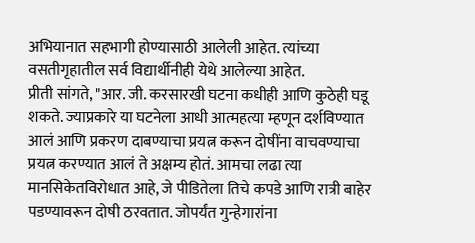अभियानात सहभागी होण्यासाठी आलेली आहेत. त्यांच्या वसतीगृहातील सर्व विद्यार्थीनीही येथे आलेल्या आहेत.
प्रीती सांगते, "आर. जी. करसारखी घटना कधीही आणि कुठेही घडू शकते. ज्याप्रकारे या घटनेला आधी आत्महत्या म्हणून दर्शविण्यात आलं आणि प्रकरण दाबण्याचा प्रयत्न करून दोषींना वाचवण्याचा प्रयत्न करण्यात आलं ते अक्षम्य होतं. आमचा लढा त्या मानसिकेतविरोधात आहे, जे पीडितेला तिचे कपडे आणि रात्री बाहेर पडण्यावरून दोषी ठरवतात. जोपर्यंत गुन्हेगारांना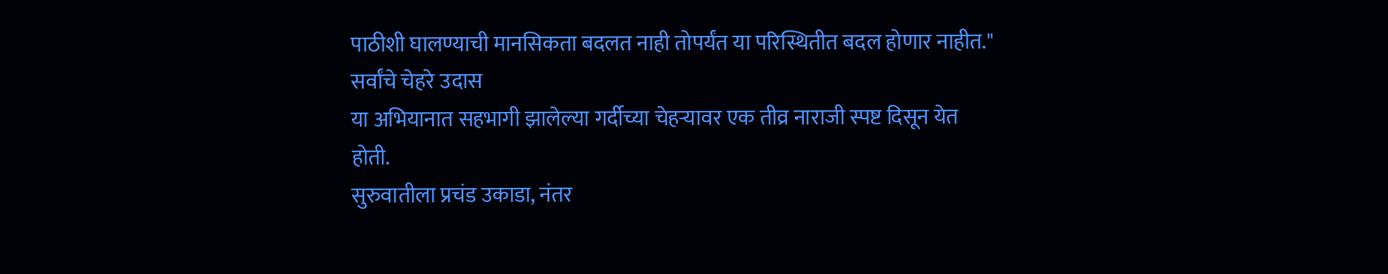पाठीशी घालण्याची मानसिकता बदलत नाही तोपर्यंत या परिस्थितीत बदल होणार नाहीत."
सर्वांचे चेहरे उदास
या अभियानात सहभागी झालेल्या गर्दीच्या चेहऱ्यावर एक तीव्र नाराजी स्पष्ट दिसून येत होती.
सुरुवातीला प्रचंड उकाडा, नंतर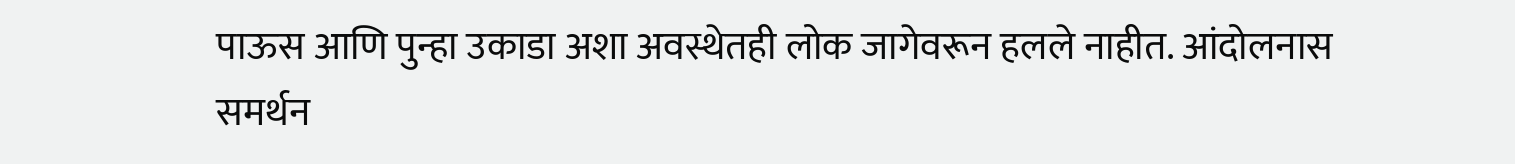पाऊस आणि पुन्हा उकाडा अशा अवस्थेतही लोक जागेवरून हलले नाहीत. आंदोलनास समर्थन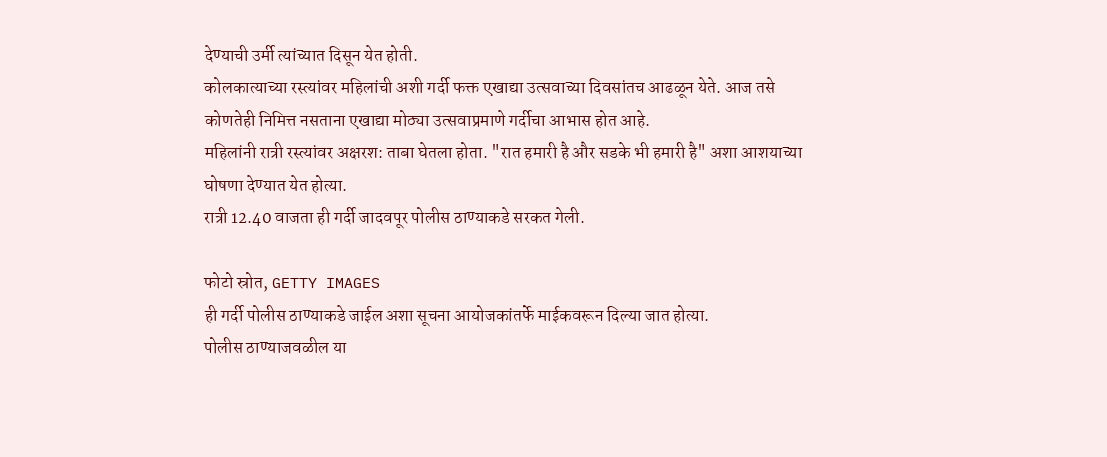देण्याची उर्मी त्यांच्यात दिसून येत होती.
कोलकात्याच्या रस्त्यांवर महिलांची अशी गर्दी फक्त एखाद्या उत्सवाच्या दिवसांतच आढळून येते. आज तसे कोणतेही निमित्त नसताना एखाद्या मोठ्या उत्सवाप्रमाणे गर्दीचा आभास होत आहे.
महिलांनी रात्री रस्त्यांवर अक्षरश: ताबा घेतला होता. "रात हमारी है और सडके भी हमारी है" अशा आशयाच्या घोषणा देण्यात येत होत्या.
रात्री 12.40 वाजता ही गर्दी जादवपूर पोलीस ठाण्याकडे सरकत गेली.

फोटो स्रोत, GETTY IMAGES
ही गर्दी पोलीस ठाण्याकडे जाईल अशा सूचना आयोजकांतर्फे माईकवरून दिल्या जात होत्या.
पोलीस ठाण्याजवळील या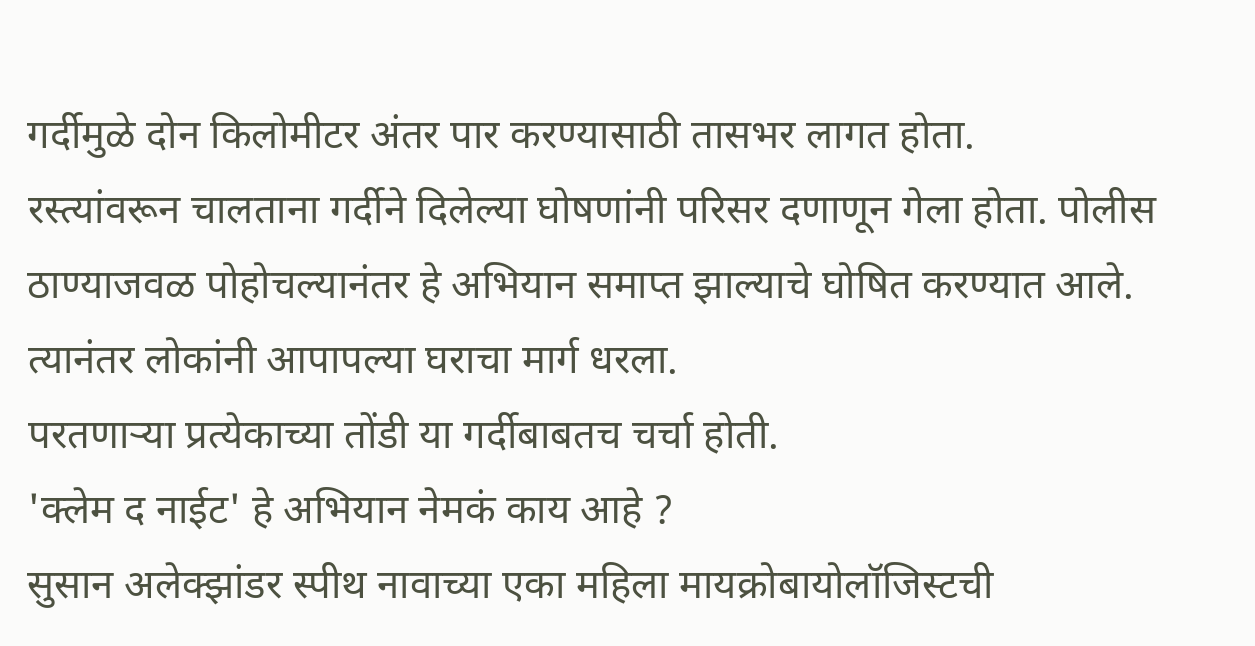गर्दीमुळे दोन किलोमीटर अंतर पार करण्यासाठी तासभर लागत होता.
रस्त्यांवरून चालताना गर्दीने दिलेल्या घोषणांनी परिसर दणाणून गेला होता. पोलीस ठाण्याजवळ पोहोचल्यानंतर हे अभियान समाप्त झाल्याचे घोषित करण्यात आले. त्यानंतर लोकांनी आपापल्या घराचा मार्ग धरला.
परतणाऱ्या प्रत्येकाच्या तोंडी या गर्दीबाबतच चर्चा होती.
'क्लेम द नाईट' हे अभियान नेमकं काय आहे ?
सुसान अलेक्झांडर स्पीथ नावाच्या एका महिला मायक्रोबायोलॉजिस्टची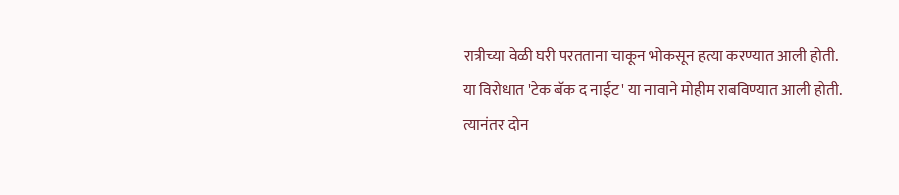रात्रीच्या वेळी घरी परतताना चाकून भोकसून हत्या करण्यात आली होती.
या विरोधात 'टेक बॅक द नाईट' या नावाने मोहीम राबविण्यात आली होती.
त्यानंतर दोन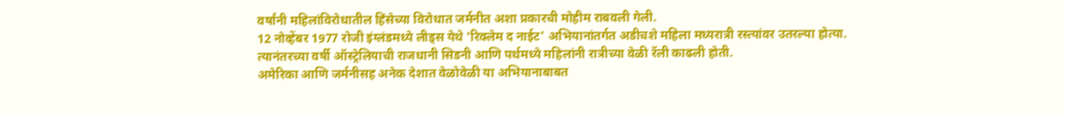वर्षांनी महिलांविरोधातील हिंसेच्या विरोधात जर्मनीत अशा प्रकारची मोहीम राबवली गेली.
12 नोव्हेंबर 1977 रोजी इंग्लंडमध्ये लीड्स येथे 'रिक्लेम द नाईट' अभियानांतर्गत अडीचशे महिला मध्यरात्री रस्त्यांवर उतरल्या होत्या.
त्यानंतरच्या वर्षी ऑस्ट्रेलियाची राजधानी सिडनी आणि पर्थमध्ये महिलांनी रात्रीच्या वेळी रॅली काढली होती.
अमेरिका आणि जर्मनीसह अनेक देशात वेळोवेळी या अभियानाबाबत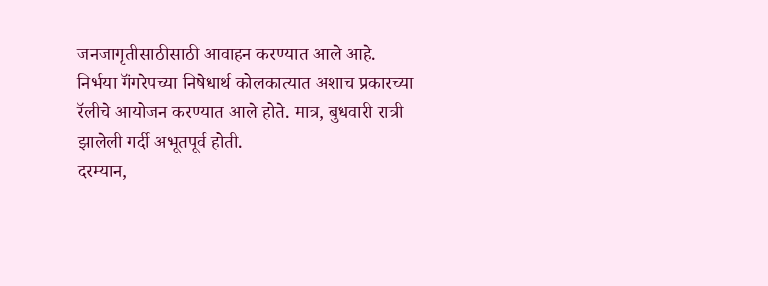जनजागृतीसाठीसाठी आवाहन करण्यात आले आहे.
निर्भया गॅंगरेपच्या निषेधार्थ कोलकात्यात अशाच प्रकारच्या रॅलीचे आयोजन करण्यात आले होते. मात्र, बुधवारी रात्री झालेली गर्दी अभूतपूर्व होती.
दरम्यान,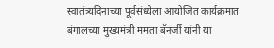स्वातंत्र्यदिनाच्या पूर्वसंध्येला आयोजित कार्यक्रमात बंगालच्या मुख्यमंत्री ममता बॅनर्जी यांनी या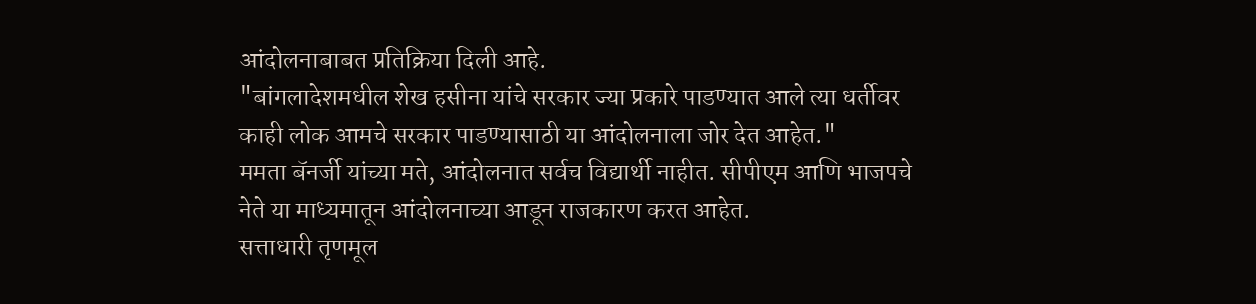आंदोलनाबाबत प्रतिक्रिया दिली आहे.
"बांगलादेशमधील शेख हसीना यांचे सरकार ज्या प्रकारे पाडण्यात आले त्या धर्तीवर काही लोक आमचे सरकार पाडण्यासाठी या आंदोलनाला जोर देत आहेत."
ममता बॅनर्जी यांच्या मते, आंदोलनात सर्वच विद्यार्थी नाहीत. सीपीएम आणि भाजपचे नेते या माध्यमातून आंदोलनाच्या आडून राजकारण करत आहेत.
सत्ताधारी तृणमूल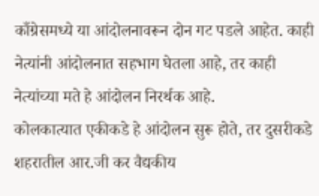काँग्रेसमध्ये या आंदोलनावरून दोन गट पडले आहेत. काही नेत्यांनी आंदोलनात सहभाग घेतला आहे, तर काही नेत्यांच्या मते हे आंदोलन निरर्थक आहे.
कोलकात्यात एकीकडे हे आंदोलन सुरू होते, तर दुसरीकडे शहरातील आर.जी कर वैद्यकीय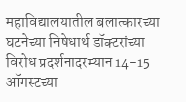महाविद्यालयातील बलात्कारच्या घटनेच्या निषेधार्थ डॉक्टरांच्या विरोध प्रदर्शनादरम्यान 14-15 ऑगस्टच्या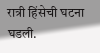रात्री हिंसेची घटना घडली.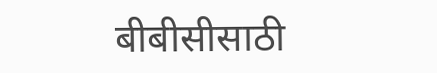बीबीसीसाठी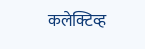कलेक्टिव्ह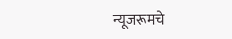न्यूजरूमचे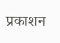प्रकाशन